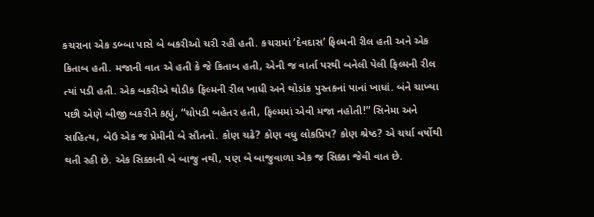કચરાના એક ડબ્બા પાસે બે બકરીઓ ચરી રહી હતી. કચરામાં ‘દેવદાસ’ ફિલ્મની રીલ હતી અને એક કિતાબ હતી. મજાની વાત એ હતી કે જે કિતાબ હતી, એની જ વાર્તા પરથી બનેલી પેલી ફિલ્મની રીલ ત્યાં પડી હતી. એક બકરીએ થોડીક ફિલ્મની રીલ ખાધી અને થોડાંક પુસ્તકનાં પાનાં ખાધાં. બંને ચાખ્યા પછી એણે બીજી બકરીને કહ્યું, “ચોપડી બહેતર હતી, ફિલ્મમાં એવી મજા નહોતી!” સિનેમા અને સાહિત્ય, બેઉ એક જ પ્રેમીની બે સૌતનો. કોણ ચઢે? કોણ વધુ લોકપ્રિય? કોણ શ્રેષ્ઠ? એ ચર્ચા વર્ષોથી થતી રહી છે. એક સિક્કાની બે બાજુ નથી, પણ બે બાજુવાળા એક જ સિક્કા જેવી વાત છે.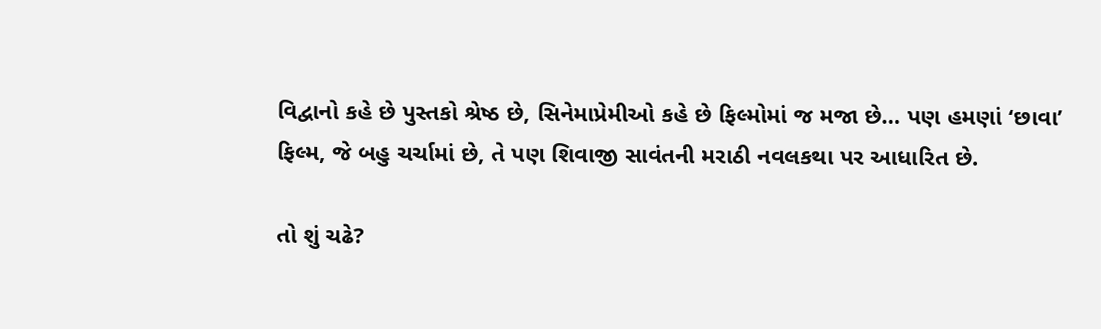વિદ્વાનો કહે છે પુસ્તકો શ્રેષ્ઠ છે, સિનેમાપ્રેમીઓ કહે છે ફિલ્મોમાં જ મજા છે… પણ હમણાં ‘છાવા’ ફિલ્મ, જે બહુ ચર્ચામાં છે, તે પણ શિવાજી સાવંતની મરાઠી નવલકથા પર આધારિત છે.

તો શું ચઢે?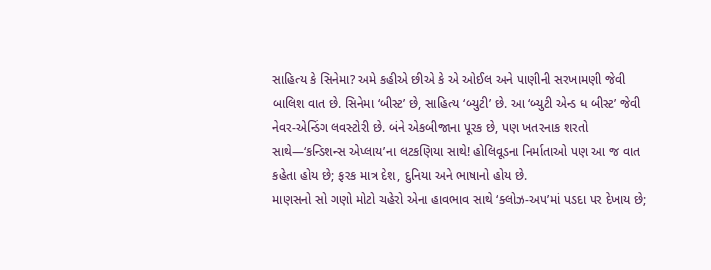સાહિત્ય કે સિનેમા? અમે કહીએ છીએ કે એ ઓઈલ અને પાણીની સરખામણી જેવી બાલિશ વાત છે. સિનેમા ‘બીસ્ટ’ છે, સાહિત્ય ‘બ્યુટી’ છે. આ ‘બ્યુટી એન્ડ ધ બીસ્ટ’ જેવી નેવર-એન્ડિંગ લવસ્ટોરી છે. બંને એકબીજાના પૂરક છે, પણ ખતરનાક શરતો સાથે—‘કન્ડિશન્સ એપ્લાય’ના લટકણિયા સાથે! હોલિવૂડના નિર્માતાઓ પણ આ જ વાત કહેતા હોય છે; ફરક માત્ર દેશ, દુનિયા અને ભાષાનો હોય છે.
માણસનો સો ગણો મોટો ચહેરો એના હાવભાવ સાથે ‘ક્લોઝ-અપ’માં પડદા પર દેખાય છે;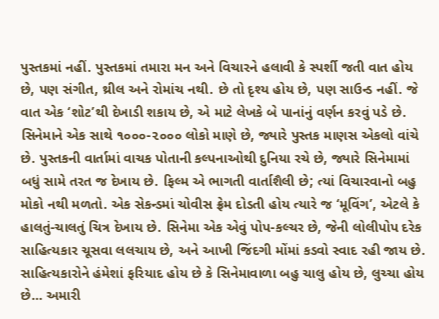પુસ્તકમાં નહીં. પુસ્તકમાં તમારા મન અને વિચારને હલાવી કે સ્પર્શી જતી વાત હોય છે, પણ સંગીત, થ્રીલ અને રોમાંચ નથી. છે તો દૃશ્ય હોય છે, પણ સાઉન્ડ નહીં. જે વાત એક ‘શોટ’થી દેખાડી શકાય છે, એ માટે લેખકે બે પાનાંનું વર્ણન કરવું પડે છે. સિનેમાને એક સાથે ૧૦૦૦-૨૦૦૦ લોકો માણે છે, જ્યારે પુસ્તક માણસ એકલો વાંચે છે. પુસ્તકની વાર્તામાં વાચક પોતાની કલ્પનાઓથી દુનિયા રચે છે, જ્યારે સિનેમામાં બધું સામે તરત જ દેખાય છે. ફિલ્મ એ ભાગતી વાર્તાશૈલી છે; ત્યાં વિચારવાનો બહુ મોકો નથી મળતો. એક સેકન્ડમાં ચોવીસ ફ્રેમ દોડતી હોય ત્યારે જ ‘મૂવિંગ’, એટલે કે હાલતું-ચાલતું ચિત્ર દેખાય છે. સિનેમા એક એવું પોપ-કલ્ચર છે, જેની લોલીપોપ દરેક સાહિત્યકાર ચૂસવા લલચાય છે, અને આખી જિંદગી મોંમાં કડવો સ્વાદ રહી જાય છે. સાહિત્યકારોને હંમેશાં ફરિયાદ હોય છે કે સિનેમાવાળા બહુ ચાલુ હોય છે, લુચ્ચા હોય છે… અમારી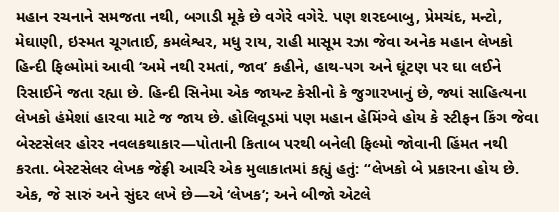મહાન રચનાને સમજતા નથી, બગાડી મૂકે છે વગેરે વગેરે. પણ શરદબાબુ, પ્રેમચંદ, મન્ટો, મેઘાણી, ઇસ્મત ચૂગતાઈ, કમલેશ્વર, મધુ રાય, રાહી માસૂમ રઝા જેવા અનેક મહાન લેખકો હિન્દી ફિલ્મોમાં આવી ‘અમે નથી રમતાં, જાવ’ કહીને, હાથ-પગ અને ઘૂંટણ પર ઘા લઈને રિસાઈને જતા રહ્યા છે. હિન્દી સિનેમા એક જાયન્ટ કેસીનો કે જુગારખાનું છે, જ્યાં સાહિત્યના લેખકો હંમેશાં હારવા માટે જ જાય છે. હોલિવૂડમાં પણ મહાન હેમિંગ્વે હોય કે સ્ટીફન કિંગ જેવા બેસ્ટસેલર હોરર નવલકથાકાર—પોતાની કિતાબ પરથી બનેલી ફિલ્મો જોવાની હિંમત નથી કરતા. બેસ્ટસેલર લેખક જેફ્રી આર્ચરે એક મુલાકાતમાં કહ્યું હતું: “લેખકો બે પ્રકારના હોય છે. એક, જે સારું અને સુંદર લખે છે—એ ‘લેખક’; અને બીજો એટલે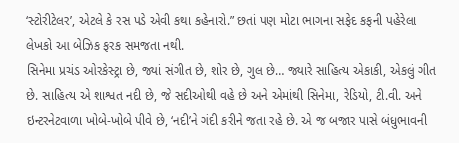‘સ્ટોરીટેલર’, એટલે કે રસ પડે એવી કથા કહેનારો.” છતાં પણ મોટા ભાગના સફેદ કફની પહેરેલા લેખકો આ બેઝિક ફરક સમજતા નથી.
સિનેમા પ્રચંડ ઓરકેસ્ટ્રા છે, જ્યાં સંગીત છે, શોર છે, ગુલ છે… જ્યારે સાહિત્ય એકાકી, એકલું ગીત છે. સાહિત્ય એ શાશ્વત નદી છે, જે સદીઓથી વહે છે અને એમાંથી સિનેમા, રેડિયો, ટી.વી. અને ઇન્ટરનેટવાળા ખોબે-ખોબે પીવે છે, ‘નદી’ને ગંદી કરીને જતા રહે છે. એ જ બજાર પાસે બંધુભાવની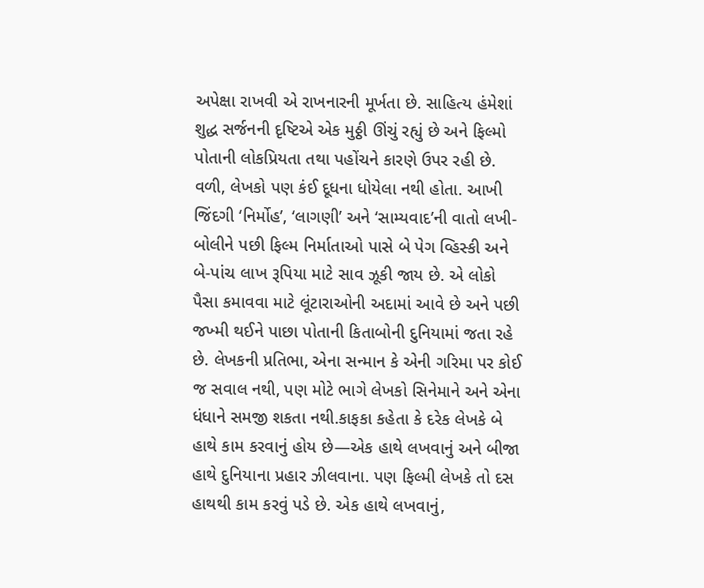અપેક્ષા રાખવી એ રાખનારની મૂર્ખતા છે. સાહિત્ય હંમેશાં શુદ્ધ સર્જનની દૃષ્ટિએ એક મુઠ્ઠી ઊંચું રહ્યું છે અને ફિલ્મો પોતાની લોકપ્રિયતા તથા પહોંચને કારણે ઉપર રહી છે.
વળી, લેખકો પણ કંઈ દૂધના ધોયેલા નથી હોતા. આખી જિંદગી ‘નિર્મોહ’, ‘લાગણી’ અને ‘સામ્યવાદ’ની વાતો લખી-બોલીને પછી ફિલ્મ નિર્માતાઓ પાસે બે પેગ વ્હિસ્કી અને બે-પાંચ લાખ રૂપિયા માટે સાવ ઝૂકી જાય છે. એ લોકો પૈસા કમાવવા માટે લૂંટારાઓની અદામાં આવે છે અને પછી જખ્મી થઈને પાછા પોતાની કિતાબોની દુનિયામાં જતા રહે છે. લેખકની પ્રતિભા, એના સન્માન કે એની ગરિમા પર કોઈ જ સવાલ નથી, પણ મોટે ભાગે લેખકો સિનેમાને અને એના ધંધાને સમજી શકતા નથી.કાફકા કહેતા કે દરેક લેખકે બે હાથે કામ કરવાનું હોય છે—એક હાથે લખવાનું અને બીજા હાથે દુનિયાના પ્રહાર ઝીલવાના. પણ ફિલ્મી લેખકે તો દસ હાથથી કામ કરવું પડે છે. એક હાથે લખવાનું,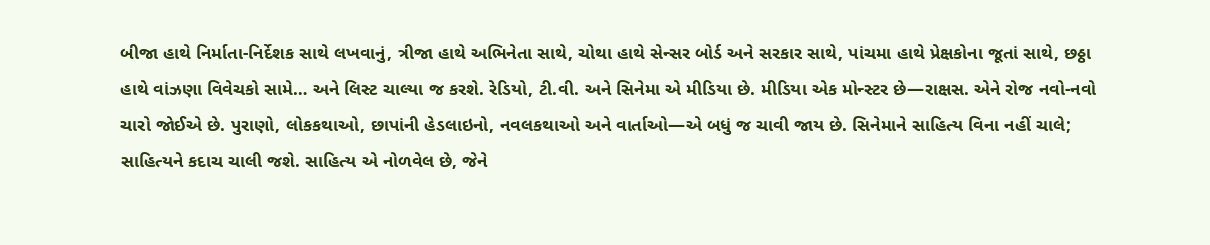બીજા હાથે નિર્માતા-નિર્દેશક સાથે લખવાનું, ત્રીજા હાથે અભિનેતા સાથે, ચોથા હાથે સેન્સર બોર્ડ અને સરકાર સાથે, પાંચમા હાથે પ્રેક્ષકોના જૂતાં સાથે, છઠ્ઠા હાથે વાંઝણા વિવેચકો સામે… અને લિસ્ટ ચાલ્યા જ કરશે. રેડિયો, ટી.વી. અને સિનેમા એ મીડિયા છે. મીડિયા એક મોન્સ્ટર છે—રાક્ષસ. એને રોજ નવો-નવો ચારો જોઈએ છે. પુરાણો, લોકકથાઓ, છાપાંની હેડલાઇનો, નવલકથાઓ અને વાર્તાઓ—એ બધું જ ચાવી જાય છે. સિનેમાને સાહિત્ય વિના નહીં ચાલે; સાહિત્યને કદાચ ચાલી જશે. સાહિત્ય એ નોળવેલ છે, જેને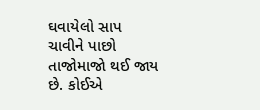ઘવાયેલો સાપ ચાવીને પાછો તાજોમાજો થઈ જાય છે. કોઈએ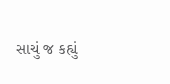સાચું જ કહ્યું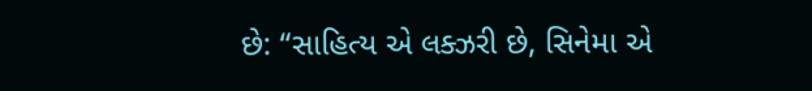છે: “સાહિત્ય એ લક્ઝરી છે, સિનેમા એ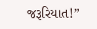જરૂરિયાત!”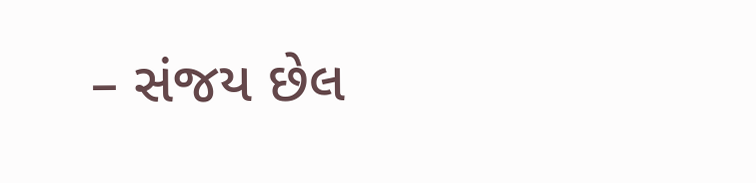– સંજય છેલ